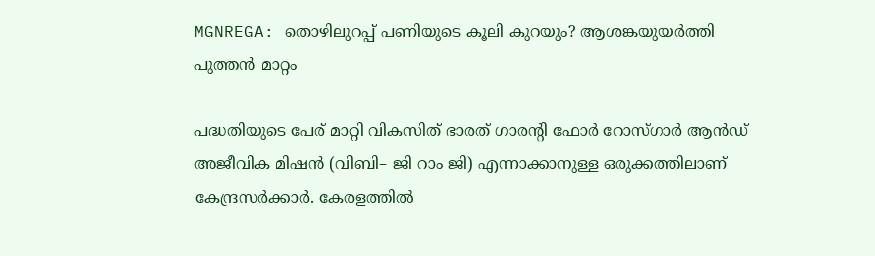MGNREGA: തൊഴിലുറപ്പ് പണിയുടെ കൂലി കുറയും? ആശങ്കയുയർത്തി പുത്തൻ മാറ്റം

പദ്ധതിയുടെ പേര് മാറ്റി വികസിത് ഭാരത് ഗാരന്റി ഫോർ റോസ്ഗാർ ആൻഡ് അജീവിക മിഷൻ (വിബി– ജി റാം ജി) എന്നാക്കാനുള്ള ഒരുക്കത്തിലാണ് കേന്ദ്രസർക്കാർ. കേരളത്തിൽ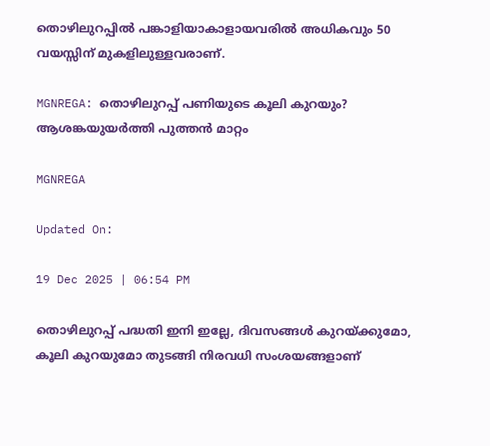തൊഴിലുറപ്പിൽ പങ്കാളിയാകാളായവരിൽ അധികവും 50 വയസ്സിന് മുകളിലുള്ളവരാണ്.

MGNREGA: തൊഴിലുറപ്പ് പണിയുടെ കൂലി കുറയും? ആശങ്കയുയർത്തി പുത്തൻ മാറ്റം

MGNREGA

Updated On:

19 Dec 2025 | 06:54 PM

തൊഴിലുറപ്പ് പദ്ധതി ഇനി ഇല്ലേ, ദിവസങ്ങൾ കുറയ്ക്കുമോ, കൂലി കുറയുമോ തുടങ്ങി നിരവധി സംശയങ്ങളാണ്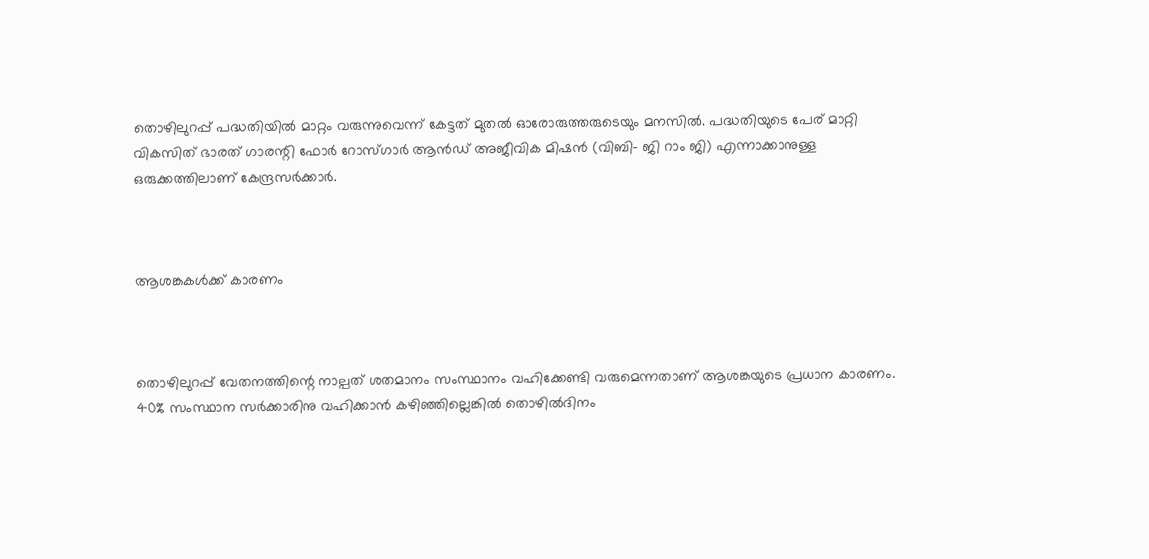തൊഴിലുറപ്പ് പദ്ധതിയിൽ മാറ്റം വരുന്നുവെന്ന് കേട്ടത് മുതൽ ഓരോരുത്തരുടെയും മനസിൽ. പദ്ധതിയുടെ പേര് മാറ്റി വികസിത് ഭാരത് ഗാരന്റി ഫോർ റോസ്ഗാർ ആൻഡ് അജീവിക മിഷൻ (വിബി– ജി റാം ജി) എന്നാക്കാനുള്ള ഒരുക്കത്തിലാണ് കേന്ദ്രസർക്കാർ.



ആശങ്കകൾക്ക് കാരണം



തൊഴിലുറപ്പ് വേതനത്തിന്റെ നാല്പത് ശതമാനം സംസ്ഥാനം വഹിക്കേണ്ടി വരുമെന്നതാണ് ആശങ്കയുടെ പ്രധാന കാരണം. 40% സംസ്ഥാന സർക്കാരിനു വഹിക്കാൻ കഴിഞ്ഞില്ലെങ്കിൽ തൊഴിൽദിനം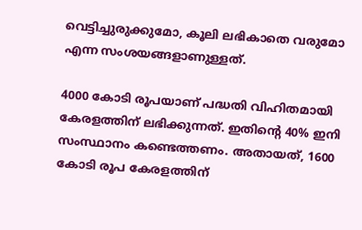വെട്ടിച്ചുരുക്കുമോ, കൂലി ലഭികാതെ വരുമോ എന്ന സംശയങ്ങളാണുള്ളത്.

4000 കോടി രൂപയാണ് പദ്ധതി വിഹിതമായി കേരളത്തിന് ലഭിക്കുന്നത്. ഇതിന്റെ 40% ഇനി സംസ്ഥാനം കണ്ടെത്തണം. അതായത്, 1600 കോടി രൂപ കേരളത്തിന്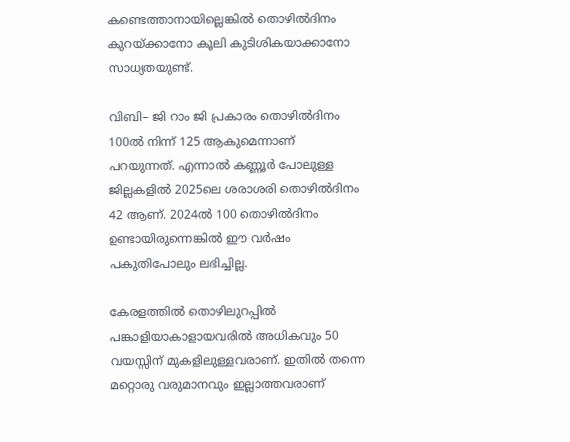കണ്ടെത്താനായില്ലെങ്കിൽ തൊഴിൽദിനം കുറയ്ക്കാനോ കൂലി കുടിശികയാക്കാനോ സാധ്യതയുണ്ട്.

വിബി– ജി റാം ജി പ്രകാരം തൊഴിൽദിനം 100ൽ നിന്ന് 125 ആകുമെന്നാണ് പറയുന്നത്. എന്നാൽ കണ്ണൂർ പോലുള്ള ജില്ലകളിൽ 2025ലെ ശരാശരി തൊഴിൽദിനം 42 ആണ്. 2024ൽ 100 തൊഴിൽദിനം ഉണ്ടായിരുന്നെങ്കിൽ ഈ വർഷം പകുതിപോലും ലഭിച്ചില്ല.

കേരളത്തിൽ തൊഴിലുറപ്പിൽ പങ്കാളിയാകാളായവരിൽ അധികവും 50 വയസ്സിന് മുകളിലുള്ളവരാണ്. ഇതിൽ തന്നെ മറ്റൊരു വരുമാനവും ഇല്ലാത്തവരാണ്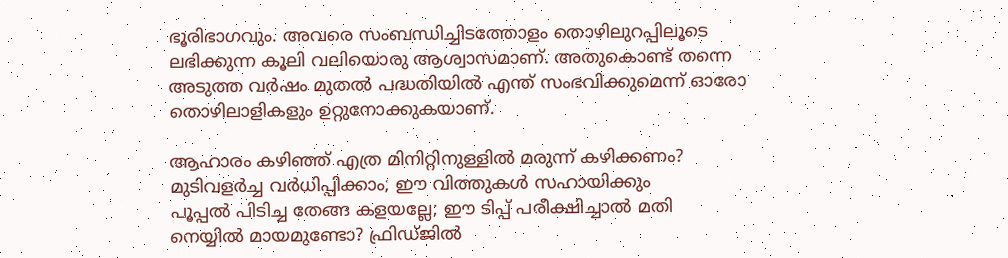ഭൂരിഭാഗവും. അവരെ സംബന്ധിച്ചിടത്തോളം തൊഴിലുറപ്പിലൂടെ ലഭിക്കുന്ന കൂലി വലിയൊരു ആശ്വാസമാണ്. അതുകൊണ്ട് തന്നെ അടുത്ത വർഷം മുതൽ പദ്ധതിയിൽ എന്ത് സംഭവിക്കുമെന്ന് ഓരോ തൊഴിലാളികളും ഉറ്റുനോക്കുകയാണ്.

ആഹാരം കഴിഞ്ഞ് എത്ര മിനിറ്റിനുള്ളില്‍ മരുന്ന്‌ കഴിക്കണം?
മുടിവളർച്ച വർധിപ്പിക്കാം; ഈ വിത്തുകൾ സഹായിക്കും
പൂപ്പല്‍ പിടിച്ച തേങ്ങ കളയല്ലേ; ഈ ടിപ്പ് പരീക്ഷിച്ചാല്‍ മതി
നെയ്യിൽ മായമുണ്ടോ? ഫ്രിഡ്ജിൽ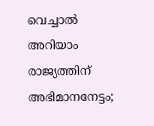വെച്ചാൽ അറിയാം
രാജ്യത്തിന് അഭിമാനനേട്ടം;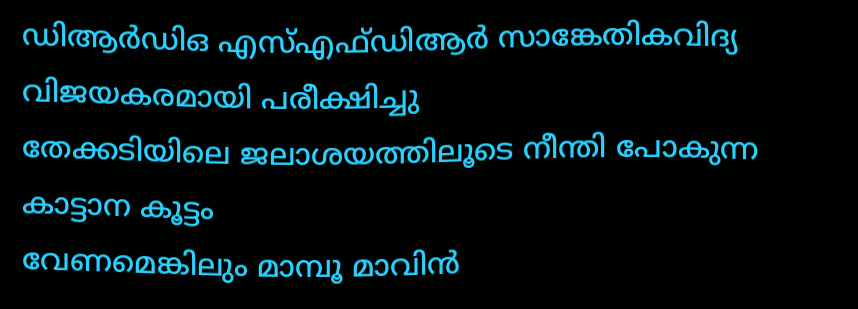ഡിആര്‍ഡിഒ എസ്എഫ്ഡിആർ സാങ്കേതികവിദ്യ വിജയകരമായി പരീക്ഷിച്ചു
തേക്കടിയിലെ ജലാശയത്തിലൂടെ നീന്തി പോകുന്ന കാട്ടാന കൂട്ടം
വേണമെങ്കിലും മാമ്പൂ മാവിൻ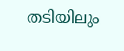തടിയിലും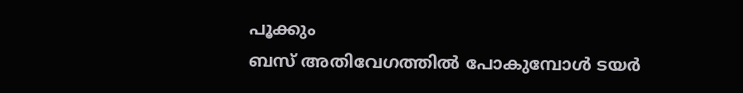പൂക്കും
ബസ് അതിവേഗത്തിൽ പോകുമ്പോൾ ടയർ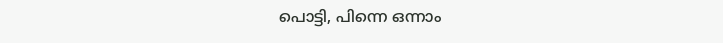പൊട്ടി, പിന്നെ ഒന്നാം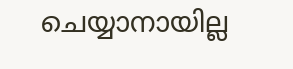ചെയ്യാനായില്ല